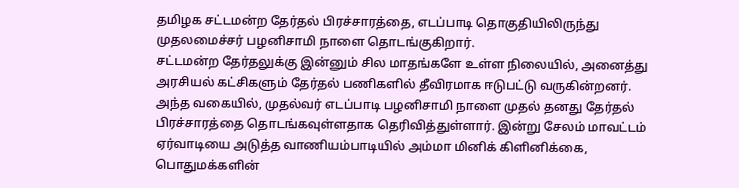தமிழக சட்டமன்ற தேர்தல் பிரச்சாரத்தை, எடப்பாடி தொகுதியிலிருந்து முதலமைச்சர் பழனிசாமி நாளை தொடங்குகிறார்.
சட்டமன்ற தேர்தலுக்கு இன்னும் சில மாதங்களே உள்ள நிலையில், அனைத்து அரசியல் கட்சிகளும் தேர்தல் பணிகளில் தீவிரமாக ஈடுபட்டு வருகின்றனர். அந்த வகையில், முதல்வர் எடப்பாடி பழனிசாமி நாளை முதல் தனது தேர்தல் பிரச்சாரத்தை தொடங்கவுள்ளதாக தெரிவித்துள்ளார். இன்று சேலம் மாவட்டம் ஏர்வாடியை அடுத்த வாணியம்பாடியில் அம்மா மினிக் கிளினிக்கை, பொதுமக்களின்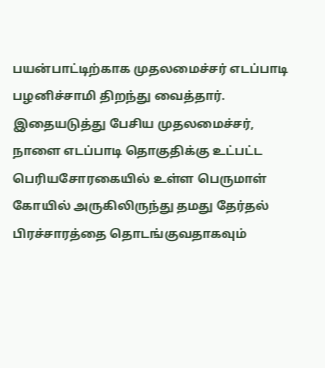பயன்பாட்டிற்காக முதலமைச்சர் எடப்பாடி பழனிச்சாமி திறந்து வைத்தார். இதையடுத்து பேசிய முதலமைச்சர், நாளை எடப்பாடி தொகுதிக்கு உட்பட்ட பெரியசோரகையில் உள்ள பெருமாள் கோயில் அருகிலிருந்து தமது தேர்தல் பிரச்சாரத்தை தொடங்குவதாகவும்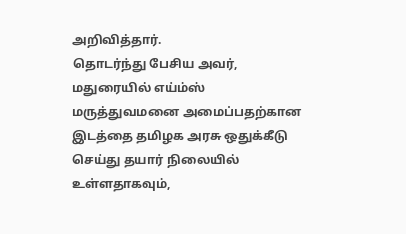அறிவித்தார்.
தொடர்ந்து பேசிய அவர், மதுரையில் எய்ம்ஸ் மருத்துவமனை அமைப்பதற்கான இடத்தை தமிழக அரசு ஒதுக்கீடு செய்து தயார் நிலையில் உள்ளதாகவும்,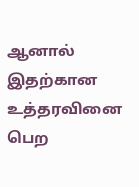ஆனால் இதற்கான உத்தரவினை பெற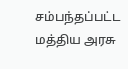சம்பந்தப்பட்ட மத்திய அரசு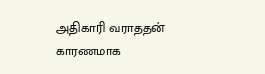அதிகாரி வராததன் காரணமாக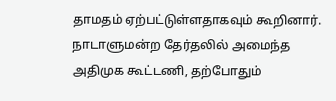தாமதம் ஏற்பட்டுள்ளதாகவும் கூறினார். நாடாளுமன்ற தேர்தலில் அமைந்த அதிமுக கூட்டணி, தற்போதும்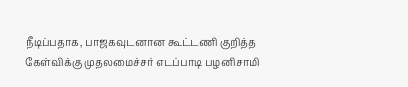நீடிப்பதாக, பாஜகவுடனான கூட்டணி குறித்த கேள்விக்கு முதலமைச்சர் எடப்பாடி பழனிசாமி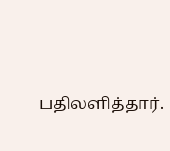பதிலளித்தார்.